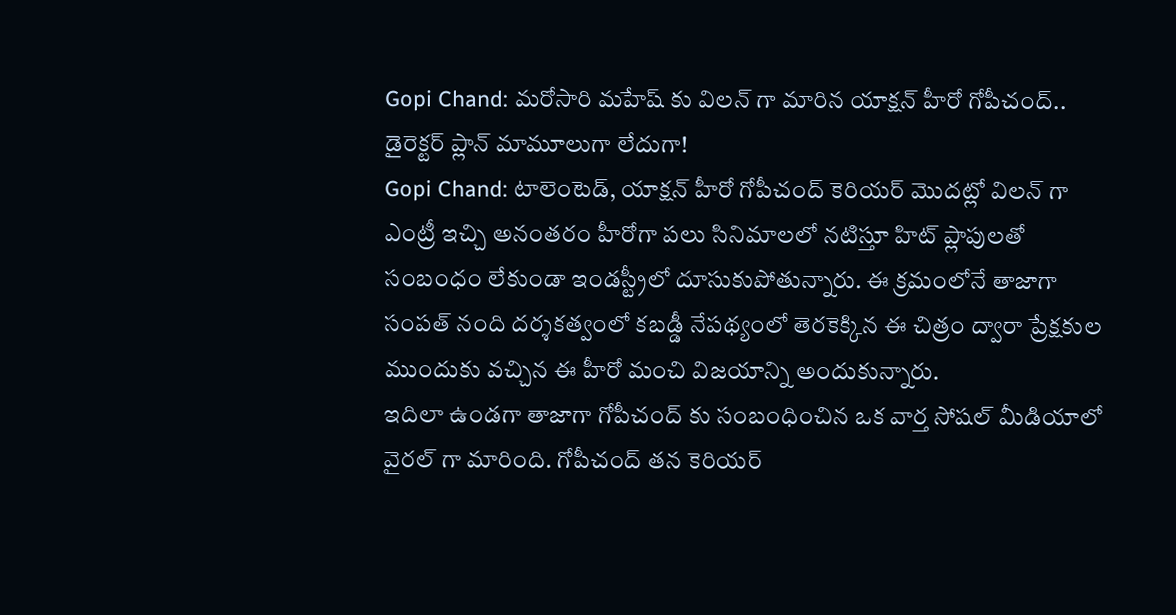Gopi Chand: మరోసారి మహేష్ కు విలన్ గా మారిన యాక్షన్ హీరో గోపీచంద్.. డైరెక్టర్ ప్లాన్ మామూలుగా లేదుగా!
Gopi Chand: టాలెంటెడ్, యాక్షన్ హీరో గోపీచంద్ కెరియర్ మొదట్లో విలన్ గా ఎంట్రీ ఇచ్చి అనంతరం హీరోగా పలు సినిమాలలో నటిస్తూ హిట్ ప్లాపులతో సంబంధం లేకుండా ఇండస్ట్రీలో దూసుకుపోతున్నారు. ఈ క్రమంలోనే తాజాగా సంపత్ నంది దర్శకత్వంలో కబడ్డీ నేపథ్యంలో తెరకెక్కిన ఈ చిత్రం ద్వారా ప్రేక్షకుల ముందుకు వచ్చిన ఈ హీరో మంచి విజయాన్ని అందుకున్నారు.
ఇదిలా ఉండగా తాజాగా గోపీచంద్ కు సంబంధించిన ఒక వార్త సోషల్ మీడియాలో వైరల్ గా మారింది. గోపీచంద్ తన కెరియర్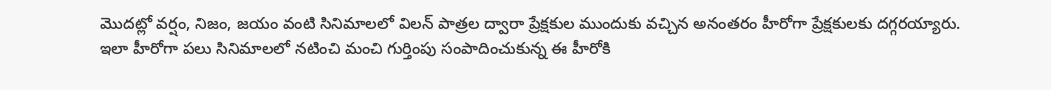మొదట్లో వర్షం, నిజం, జయం వంటి సినిమాలలో విలన్ పాత్రల ద్వారా ప్రేక్షకుల ముందుకు వచ్చిన అనంతరం హీరోగా ప్రేక్షకులకు దగ్గరయ్యారు.
ఇలా హీరోగా పలు సినిమాలలో నటించి మంచి గుర్తింపు సంపాదించుకున్న ఈ హీరోకి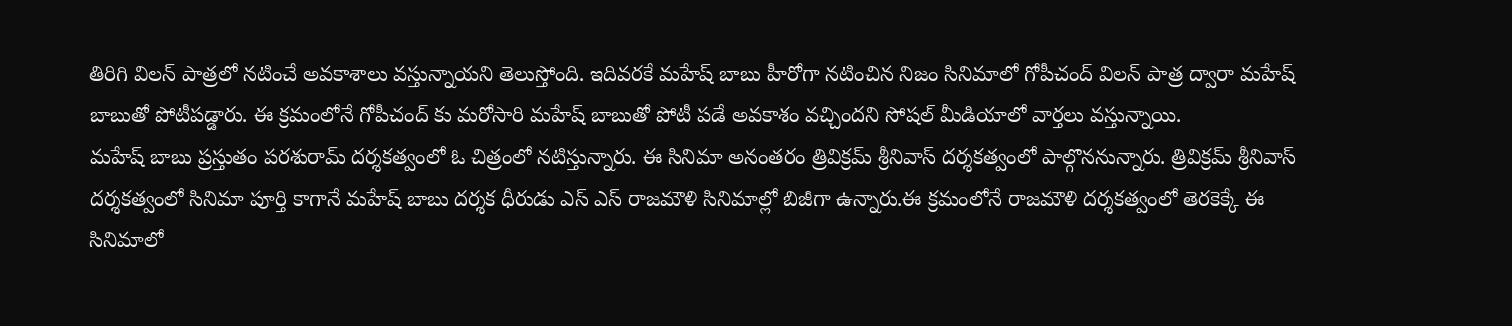తిరిగి విలన్ పాత్రలో నటించే అవకాశాలు వస్తున్నాయని తెలుస్తోంది. ఇదివరకే మహేష్ బాబు హీరోగా నటించిన నిజం సినిమాలో గోపీచంద్ విలన్ పాత్ర ద్వారా మహేష్ బాబుతో పోటీపడ్డారు. ఈ క్రమంలోనే గోపీచంద్ కు మరోసారి మహేష్ బాబుతో పోటీ పడే అవకాశం వచ్చిందని సోషల్ మీడియాలో వార్తలు వస్తున్నాయి.
మహేష్ బాబు ప్రస్తుతం పరశురామ్ దర్శకత్వంలో ఓ చిత్రంలో నటిస్తున్నారు. ఈ సినిమా అనంతరం త్రివిక్రమ్ శ్రీనివాస్ దర్శకత్వంలో పాల్గొననున్నారు. త్రివిక్రమ్ శ్రీనివాస్ దర్శకత్వంలో సినిమా పూర్తి కాగానే మహేష్ బాబు దర్శక ధీరుడు ఎస్ ఎస్ రాజమౌళి సినిమాల్లో బిజీగా ఉన్నారు.ఈ క్రమంలోనే రాజమౌళి దర్శకత్వంలో తెరకెక్కే ఈ సినిమాలో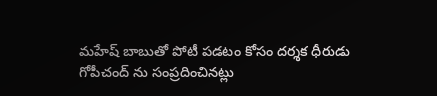మహేష్ బాబుతో పోటీ పడటం కోసం దర్శక ధీరుడు గోపీచంద్ ను సంప్రదించినట్లు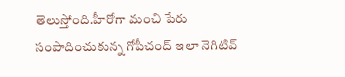తెలుస్తోంది.హీరోగా మంచి పేరు సంపాదించుకున్న గోపీచంద్ ఇలా నెగిటివ్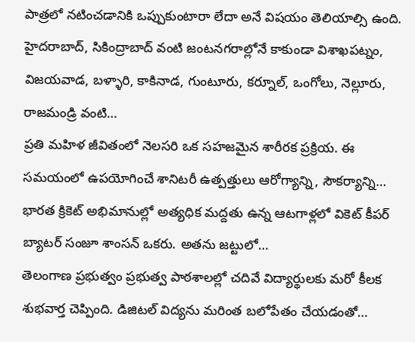పాత్రలో నటించడానికి ఒప్పుకుంటారా లేదా అనే విషయం తెలియాల్సి ఉంది.
హైదరాబాద్, సికింద్రాబాద్ వంటి జంటనగరాల్లోనే కాకుండా విశాఖపట్నం, విజయవాడ, బళ్ళారి, కాకినాడ, గుంటూరు, కర్నూల్, ఒంగోలు, నెల్లూరు, రాజమండ్రి వంటి…
ప్రతి మహిళ జీవితంలో నెలసరి ఒక సహజమైన శారీరక ప్రక్రియ. ఈ సమయంలో ఉపయోగించే శానిటరీ ఉత్పత్తులు ఆరోగ్యాన్ని, సౌకర్యాన్ని…
భారత క్రికెట్ అభిమానుల్లో అత్యధిక మద్దతు ఉన్న ఆటగాళ్లలో వికెట్ కీపర్ బ్యాటర్ సంజూ శాంసన్ ఒకరు. అతను జట్టులో…
తెలంగాణ ప్రభుత్వం ప్రభుత్వ పాఠశాలల్లో చదివే విద్యార్థులకు మరో కీలక శుభవార్త చెప్పింది. డిజిటల్ విద్యను మరింత బలోపేతం చేయడంతో…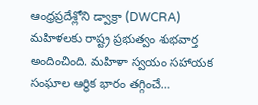ఆంధ్రప్రదేశ్లోని డ్వాక్రా (DWCRA) మహిళలకు రాష్ట్ర ప్రభుత్వం శుభవార్త అందించింది. మహిళా స్వయం సహాయక సంఘాల ఆర్థిక భారం తగ్గించే…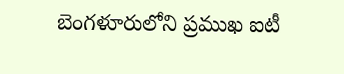బెంగళూరులోని ప్రముఖ ఐటీ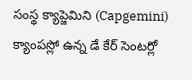సంస్థ క్యాప్జెమిని (Capgemini) క్యాంపస్లో ఉన్న డే కేర్ సెంటర్లో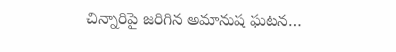చిన్నారిపై జరిగిన అమానుష ఘటన…